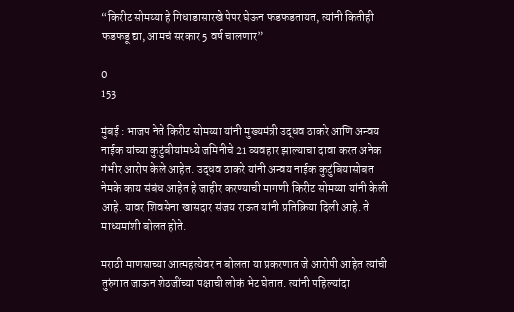“किरीट सोमय्या हे गिधाडासारखे पेपर घेऊन फडफडतायत, त्यांनी कितीही फडफडू द्या, आमचं सरकार 5 वर्ष चालणार”

0
153

मुंबई : भाजप नेते किरीट सोमय्या यांनी मुख्यमंत्री उद्धव ठाकरे आणि अन्वय नाईक यांच्या कुटुंबीयांमध्ये जमिनीचे 21 व्यवहार झाल्याचा दावा करत अनेक गंभीर आरोप केले आहेत. उद्धव ठाकरे यांनी अन्वय नाईक कुटुंबियासोबत नेमके काय संबंध आहेत हे जाहीर करण्याची मागणी किरीट सोमय्या यांनी केली आहे. यावर शिवसेना खासदार संजय राऊत यांनी प्रतिक्रिया दिली आहे. ते माध्यमांशी बोलत होते.

मराठी माणसाच्या आत्महत्येवर न बोलता या प्रकरणात जे आरोपी आहेत त्यांची तुरुंगात जाऊन शेठजींच्या पक्षाची लोकं भेट घेतात. त्यांनी पहिल्यांदा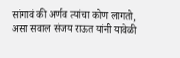सांगावं की अर्णव त्यांचा कोण लागतो, असा सवाल संजय राऊत यांनी यावेळी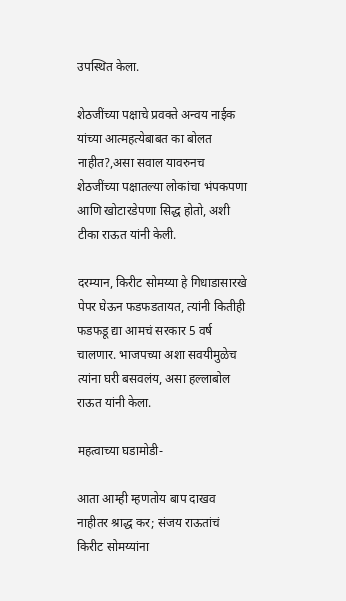उपस्थित केला.

शेठजींच्या पक्षाचे प्रवक्ते अन्वय नाईक यांच्या आत्महत्येबाबत का बोलत नाहीत?,असा सवाल यावरुनच शेठजींच्या पक्षातल्या लोकांचा भंपकपणा आणि खोटारडेपणा सिद्ध होतो, अशी टीका राऊत यांनी केली.

दरम्यान, किरीट सोमय्या हे गिधाडासारखे पेपर घेऊन फडफडतायत, त्यांनी कितीही फडफडू द्या आमचं सरकार 5 वर्ष चालणार. भाजपच्या अशा सवयीमुळेच त्यांना घरी बसवलंय, असा हल्लाबोल राऊत यांनी केला.

महत्वाच्या घडामोडी-

आता आम्ही म्हणतोय बाप दाखव नाहीतर श्राद्ध कर; संजय राऊतांचं किरीट सोमय्यांना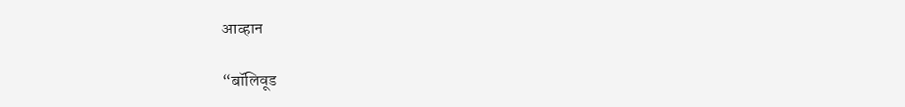आव्हान

“बॉलिवूड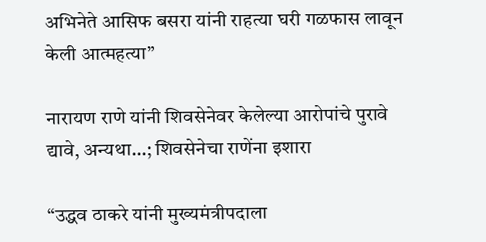अभिनेते आसिफ बसरा यांनी राहत्या घरी गळफास लावून केली आत्महत्या”

नारायण राणे यांनी शिवसेनेवर केलेल्या आरोपांचे पुरावे द्यावे, अन्यथा…; शिवसेनेचा राणेंना इशारा

“उद्धव ठाकरे यांनी मुख्यमंत्रीपदाला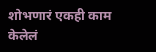शोभणारं एकही काम केलेलं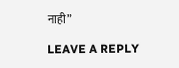नाही”

LEAVE A REPLY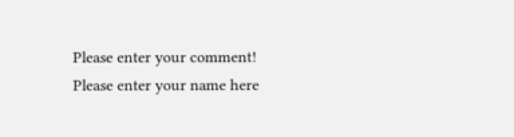Please enter your comment!
Please enter your name here